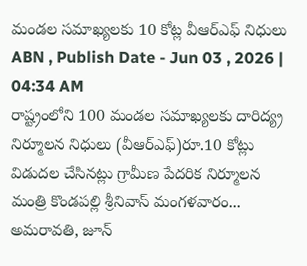మండల సమాఖ్యలకు 10 కోట్ల వీఆర్ఎఫ్ నిధులు
ABN , Publish Date - Jun 03 , 2026 | 04:34 AM
రాష్ట్రంలోని 100 మండల సమాఖ్యలకు దారిద్య్ర నిర్మూలన నిధులు (వీఆర్ఎఫ్)రూ.10 కోట్లు విడుదల చేసినట్లు గ్రామీణ పేదరిక నిర్మూలన మంత్రి కొండపల్లి శ్రీనివాస్ మంగళవారం...
అమరావతి, జూన్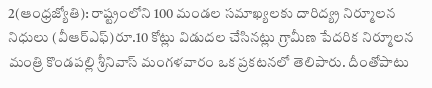2(ఆంధ్రజ్యోతి): రాష్ట్రంలోని 100 మండల సమాఖ్యలకు దారిద్య్ర నిర్మూలన నిధులు (వీఆర్ఎఫ్)రూ.10 కోట్లు విడుదల చేసినట్లు గ్రామీణ పేదరిక నిర్మూలన మంత్రి కొండపల్లి శ్రీనివాస్ మంగళవారం ఒక ప్రకటనలో తెలిపారు. దీంతోపాటు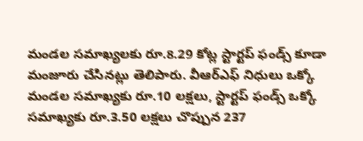మండల సమాఖ్యలకు రూ.8.29 కోట్ల స్టార్టప్ ఫండ్స్ కూడా మంజూరు చేసినట్లు తెలిపారు. వీఆర్ఎఫ్ నిధులు ఒక్కో మండల సమాఖ్యకు రూ.10 లక్షలు, స్టార్టప్ ఫండ్స్ ఒక్కో సమాఖ్యకు రూ.3.50 లక్షలు చొప్పున 237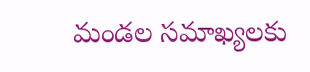మండల సమాఖ్యలకు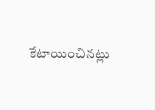కేటాయించినట్లు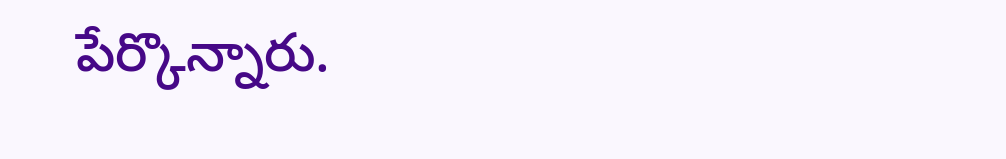పేర్కొన్నారు.